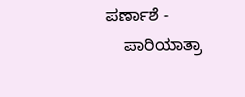ಪರ್ಣಾಶೆ -
    ಪಾರಿಯಾತ್ರಾ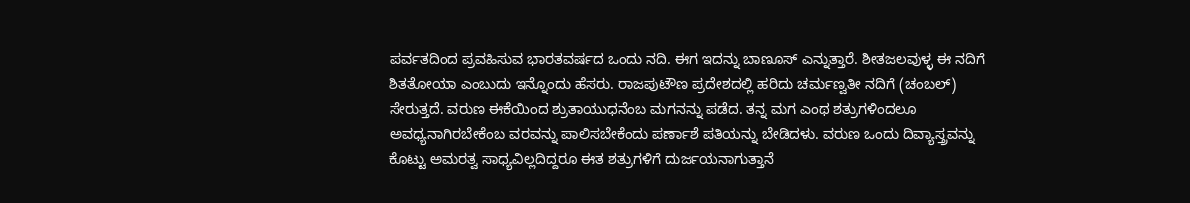ಪರ್ವತದಿಂದ ಪ್ರವಹಿಸುವ ಭಾರತವರ್ಷದ ಒಂದು ನದಿ. ಈಗ ಇದನ್ನು ಬಾಣೂಸ್ ಎನ್ನುತ್ತಾರೆ. ಶೀತಜಲವುಳ್ಳ ಈ ನದಿಗೆ ಶಿತತೋಯಾ ಎಂಬುದು ಇನ್ನೊಂದು ಹೆಸರು. ರಾಜಪುಟೌಣ ಪ್ರದೇಶದಲ್ಲಿ ಹರಿದು ಚರ್ಮಣ್ವತೀ ನದಿಗೆ (ಚಂಬಲ್) ಸೇರುತ್ತದೆ. ವರುಣ ಈಕೆಯಿಂದ ಶ್ರುತಾಯುಧನೆಂಬ ಮಗನನ್ನು ಪಡೆದ. ತನ್ನ ಮಗ ಎಂಥ ಶತ್ರುಗಳಿಂದಲೂ ಅವಧ್ಯನಾಗಿರಬೇಕೆಂಬ ವರವನ್ನು ಪಾಲಿಸಬೇಕೆಂದು ಪರ್ಣಾಶೆ ಪತಿಯನ್ನು ಬೇಡಿದಳು. ವರುಣ ಒಂದು ದಿವ್ಯಾಸ್ತ್ರವನ್ನು ಕೊಟ್ಟು ಅಮರತ್ವ ಸಾಧ್ಯವಿಲ್ಲದಿದ್ದರೂ ಈತ ಶತ್ರುಗಳಿಗೆ ದುರ್ಜಯನಾಗುತ್ತಾನೆ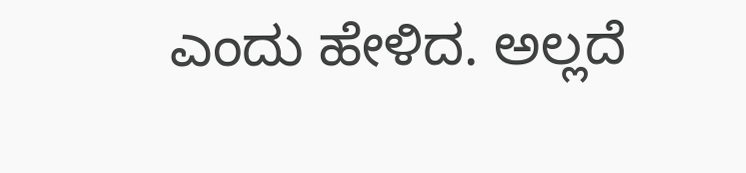ಎಂದು ಹೇಳಿದ. ಅಲ್ಲದೆ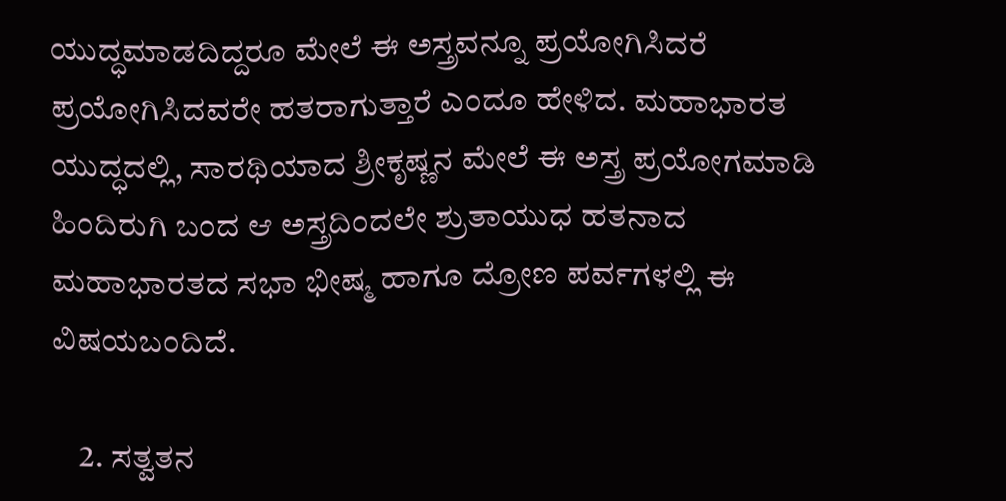ಯುದ್ಧಮಾಡದಿದ್ದರೂ ಮೇಲೆ ಈ ಅಸ್ತ್ರವನ್ನೂ ಪ್ರಯೋಗಿಸಿದರೆ ಪ್ರಯೋಗಿಸಿದವರೇ ಹತರಾಗುತ್ತಾರೆ ಎಂದೂ ಹೇಳಿದ. ಮಹಾಭಾರತ ಯುದ್ಧದಲ್ಲಿ, ಸಾರಥಿಯಾದ ಶ್ರೀಕೃಷ್ಣನ ಮೇಲೆ ಈ ಅಸ್ತ್ರ ಪ್ರಯೋಗಮಾಡಿ ಹಿಂದಿರುಗಿ ಬಂದ ಆ ಅಸ್ತ್ರದಿಂದಲೇ ಶ್ರುತಾಯುಧ ಹತನಾದ ಮಹಾಭಾರತದ ಸಭಾ ಭೀಷ್ಮ ಹಾಗೂ ದ್ರೋಣ ಪರ್ವಗಳಲ್ಲಿ ಈ ವಿಷಯಬಂದಿದೆ.

    2. ಸತ್ವತನ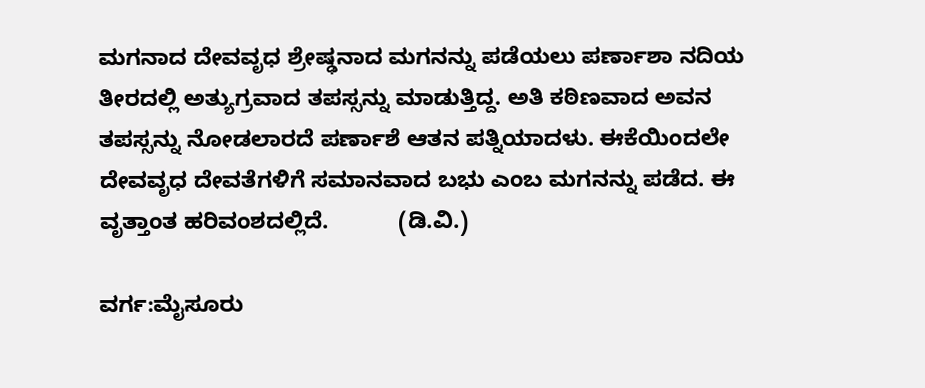ಮಗನಾದ ದೇವವೃಧ ಶ್ರೇಷ್ಢನಾದ ಮಗನನ್ನು ಪಡೆಯಲು ಪರ್ಣಾಶಾ ನದಿಯ ತೀರದಲ್ಲಿ ಅತ್ಯುಗ್ರವಾದ ತಪಸ್ಸನ್ನು ಮಾಡುತ್ತಿದ್ದ. ಅತಿ ಕಠಿಣವಾದ ಅವನ ತಪಸ್ಸನ್ನು ನೋಡಲಾರದೆ ಪರ್ಣಾಶೆ ಆತನ ಪತ್ನಿಯಾದಳು. ಈಕೆಯಿಂದಲೇ ದೇವವೃಧ ದೇವತೆಗಳಿಗೆ ಸಮಾನವಾದ ಬಭು ಎಂಬ ಮಗನನ್ನು ಪಡೆದ. ಈ ವೃತ್ತಾಂತ ಹರಿವಂಶದಲ್ಲಿದೆ.           (ಡಿ.ವಿ.)

ವರ್ಗ:ಮೈಸೂರು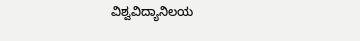ವಿಶ್ವವಿದ್ಯಾನಿಲಯ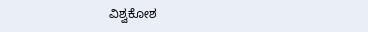ವಿಶ್ವಕೋಶ